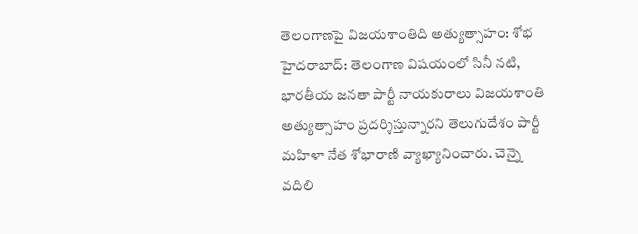తెలంగాణపై విజయశాంతిది అత్యుత్సాహం: శోభ
హైదరాబాద్: తెలంగాణ విషయంలో సినీ నటి, భారతీయ జనతా పార్టీ నాయకురాలు విజయశాంతి అత్యుత్సాహం ప్రదర్శిస్తున్నారని తెలుగుదేశం పార్టీ మహిళా నేత శోభారాణి వ్యాఖ్యానించారు. చెన్నై వదిలి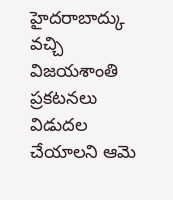హైదరాబాద్కు వచ్చి విజయశాంతి ప్రకటనలు విడుదల చేయాలని ఆమె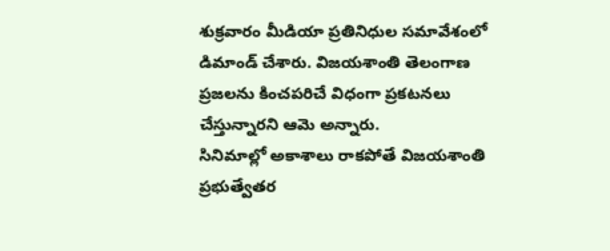శుక్రవారం మీడియా ప్రతినిధుల సమావేశంలో డిమాండ్ చేశారు. విజయశాంతి తెలంగాణ ప్రజలను కించపరిచే విధంగా ప్రకటనలు చేస్తున్నారని ఆమె అన్నారు.
సినిమాల్లో అకాశాలు రాకపోతే విజయశాంతి ప్రభుత్వేతర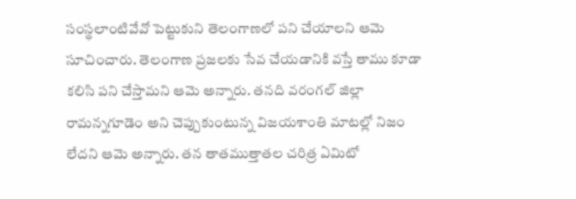సంస్థలాంటివేవో పెట్టుకుని తెలంగాణలో పని చేయాలని ఆమె సూచించారు. తెలంగాణ ప్రజలకు సేవ చేయడానికి వస్తే తాము కూడా కలిసి పని చేస్తామని ఆమె అన్నారు. తనది వరంగల్ జిల్లా రామన్నగూడెం అని చెప్పుకుంటున్న విజయశాంతి మాటల్లో నిజం లేదని ఆమె అన్నారు. తన తాతముత్తాతల చరిత్ర ఏమిటో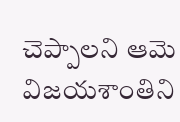చెప్పాలని ఆమె విజయశాంతిని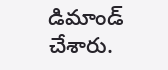డిమాండ్ చేశారు.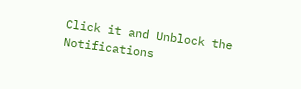Click it and Unblock the Notifications